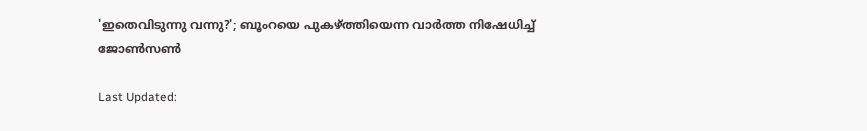'ഇതെവിടുന്നു വന്നു?'; ബൂംറയെ പുകഴ്ത്തിയെന്ന വാര്‍ത്ത നിഷേധിച്ച് ജോണ്‍സണ്‍

Last Updated: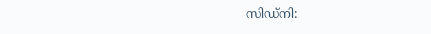സിഡ്‌നി: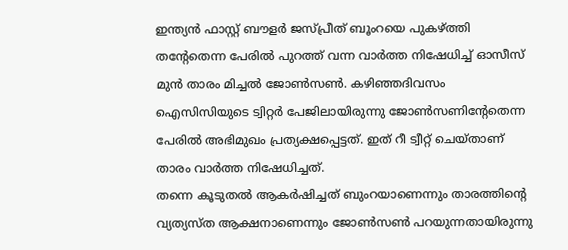ഇന്ത്യന്‍ ഫാസ്റ്റ് ബൗളര്‍ ജസ്പ്രീത് ബൂംറയെ പുകഴ്ത്തി തന്റേതെന്ന പേരില്‍ പുറത്ത് വന്ന വാര്‍ത്ത നിഷേധിച്ച് ഓസീസ് മുന്‍ താരം മിച്ചല്‍ ജോണ്‍സണ്‍. കഴിഞ്ഞദിവസം ഐസിസിയുടെ ട്വിറ്റര്‍ പേജിലായിരുന്നു ജോണ്‍സണിന്റേതെന്ന പേരില്‍ അഭിമുഖം പ്രത്യക്ഷപ്പെട്ടത്. ഇത് റീ ട്വീറ്റ് ചെയ്താണ് താരം വാര്‍ത്ത നിഷേധിച്ചത്.
തന്നെ കൂടുതല്‍ ആകര്‍ഷിച്ചത് ബുംറയാണെന്നും താരത്തിന്റെ വ്യത്യസ്ത ആക്ഷനാണെന്നും ജോണ്‍സണ്‍ പറയുന്നതായിരുന്നു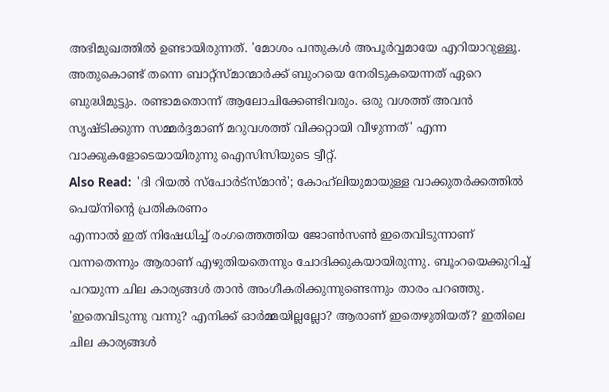അഭിമുഖത്തില്‍ ഉണ്ടായിരുന്നത്. 'മോശം പന്തുകള്‍ അപൂര്‍വ്വമായേ എറിയാറുള്ളൂ. അതുകൊണ്ട് തന്നെ ബാറ്റ്സ്മാന്മാര്‍ക്ക് ബുംറയെ നേരിടുകയെന്നത് ഏറെ ബുദ്ധിമുട്ടും. രണ്ടാമതൊന്ന് ആലോചിക്കേണ്ടിവരും. ഒരു വശത്ത് അവന്‍ സൃഷ്ടിക്കുന്ന സമ്മര്‍ദ്ദമാണ് മറുവശത്ത് വിക്കറ്റായി വീഴുന്നത്' എന്ന വാക്കുകളോടെയായിരുന്നു ഐസിസിയുടെ ട്വീറ്റ്.
Also Read:  'ദി റിയല്‍ സ്‌പോര്‍ട്‌സ്മാന്‍'; കോഹ്‌ലിയുമായുള്ള വാക്കുതര്‍ക്കത്തില്‍ പെയ്‌നിന്റെ പ്രതികരണം
എന്നാല്‍ ഇത് നിഷേധിച്ച് രംഗത്തെത്തിയ ജോണ്‍സണ്‍ ഇതെവിടുന്നാണ് വന്നതെന്നും ആരാണ് എഴുതിയതെന്നും ചോദിക്കുകയായിരുന്നു. ബൂംറയെക്കുറിച്ച് പറയുന്ന ചില കാര്യങ്ങള്‍ താന്‍ അംഗീകരിക്കുന്നുണ്ടെന്നും താരം പറഞ്ഞു. 'ഇതെവിടുന്നു വന്നു? എനിക്ക് ഓര്‍മ്മയില്ലല്ലോ? ആരാണ് ഇതെഴുതിയത്? ഇതിലെ ചില കാര്യങ്ങള്‍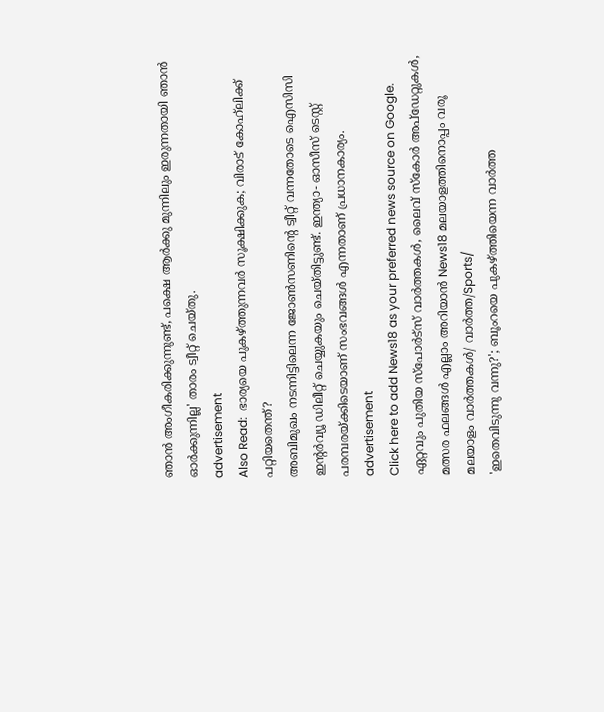ഞാന്‍ അംഗീകരിക്കുന്നുണ്ട്, പക്ഷെ ആര്‍ക്കു മുന്നിലും ഇരുന്നതായി ഞാന്‍ ഓര്‍ക്കുന്നില്ല' താരം ട്വീറ്റ് ചെയ്തു.
advertisement
Also Read:  ഭാര്യയെ പുകഴ്ത്തുന്നവര്‍ സൂക്ഷിക്കുക; വിരാട് കോഹ്‌ലിക്ക് പറ്റിയതെന്ത്?
അബിമുഖം നടന്നിട്ടിലെന്ന ജോണ്‍സണിന്റെ ട്വീറ്റ് വന്നതോടെ ഐസിസി ഇന്റര്‍വ്യൂ ഡിലീറ്റ് ചെയ്യുകയും ചെയ്തിട്ടുണ്ട്. ഇന്ത്യാ- ഓസീസ് ടെസ്റ്റ് പരമ്പരയ്ക്കിടെയാണ് സംഭവങ്ങള്‍ എന്നതാണ് പ്രധാനകാര്യം.
advertisement
Click here to add News18 as your preferred news source on Google.
ഏറ്റവും പുതിയ സ്പോർട്സ് വാർത്തകൾ, ലൈവ് സ്കോർ അപ്ഡേറ്റുകൾ, മത്സര ഫലങ്ങൾ എല്ലാം അറിയാൻ News18 മലയാളത്തിനൊപ്പം വരൂ
മലയാളം വാർത്തകൾ/ വാർത്ത/Sports/
'ഇതെവിടുന്നു വന്നു?'; ബൂംറയെ പുകഴ്ത്തിയെന്ന വാര്‍ത്ത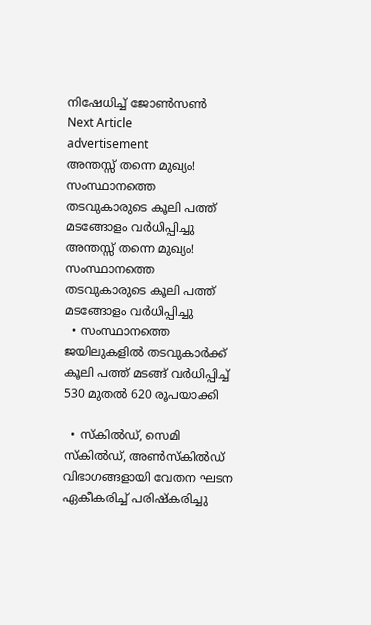നിഷേധിച്ച് ജോണ്‍സണ്‍
Next Article
advertisement
അന്തസ്സ് തന്നെ മുഖ്യം! സംസ്ഥാനത്തെ തടവുകാരുടെ കൂലി പത്ത് മടങ്ങോളം വർധിപ്പിച്ചു
അന്തസ്സ് തന്നെ മുഖ്യം! സംസ്ഥാനത്തെ തടവുകാരുടെ കൂലി പത്ത് മടങ്ങോളം വർധിപ്പിച്ചു
  • സംസ്ഥാനത്തെ ജയിലുകളിൽ തടവുകാർക്ക് കൂലി പത്ത് മടങ്ങ് വർധിപ്പിച്ച് 530 മുതൽ 620 രൂപയാക്കി

  • സ്‌കിൽഡ്, സെമി സ്‌കിൽഡ്, അൺസ്‌കിൽഡ് വിഭാഗങ്ങളായി വേതന ഘടന ഏകീകരിച്ച് പരിഷ്‌കരിച്ചു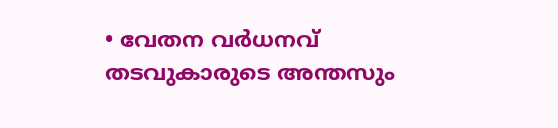• വേതന വർധനവ് തടവുകാരുടെ അന്തസും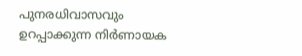പുനരധിവാസവും ഉറപ്പാക്കുന്ന നിർണായക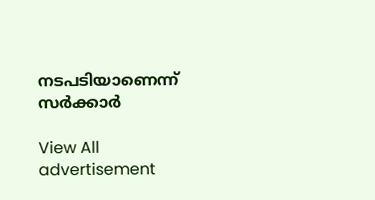നടപടിയാണെന്ന് സർക്കാർ

View All
advertisement